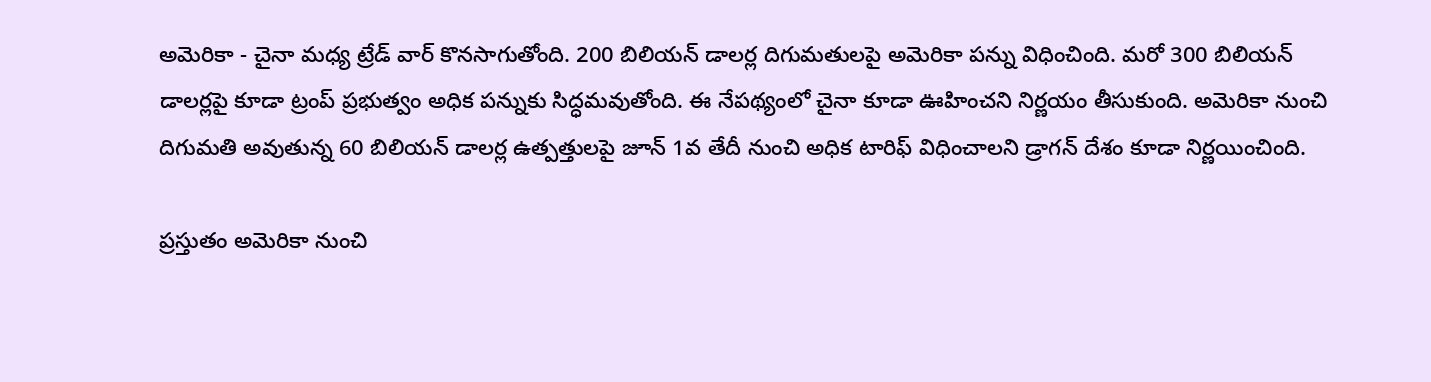అమెరికా - చైనా మధ్య ట్రేడ్ వార్ కొనసాగుతోంది. 200 బిలియన్ డాలర్ల దిగుమతులపై అమెరికా పన్ను విధించింది. మరో 300 బిలియన్ డాలర్లపై కూడా ట్రంప్ ప్రభుత్వం అధిక పన్నుకు సిద్ధమవుతోంది. ఈ నేపథ్యంలో చైనా కూడా ఊహించని నిర్ణయం తీసుకుంది. అమెరికా నుంచి దిగుమతి అవుతున్న 60 బిలియన్ డాలర్ల ఉత్పత్తులపై జూన్ 1వ తేదీ నుంచి అధిక టారిఫ్ విధించాలని డ్రాగన్ దేశం కూడా నిర్ణయించింది.

ప్రస్తుతం అమెరికా నుంచి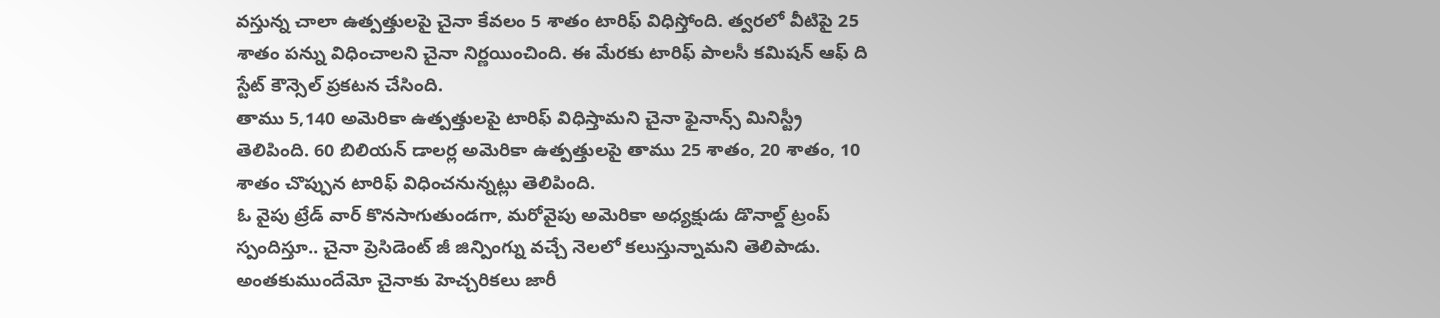వస్తున్న చాలా ఉత్పత్తులపై చైనా కేవలం 5 శాతం టారిఫ్ విధిస్తోంది. త్వరలో వీటిపై 25 శాతం పన్ను విధించాలని చైనా నిర్ణయించింది. ఈ మేరకు టారిఫ్ పాలసీ కమిషన్ ఆఫ్ ది స్టేట్ కౌన్సెల్ ప్రకటన చేసింది.
తాము 5,140 అమెరికా ఉత్పత్తులపై టారిఫ్ విధిస్తామని చైనా ఫైనాన్స్ మినిస్ట్రీ తెలిపింది. 60 బిలియన్ డాలర్ల అమెరికా ఉత్పత్తులపై తాము 25 శాతం, 20 శాతం, 10 శాతం చొప్పున టారిఫ్ విధించనున్నట్లు తెలిపింది.
ఓ వైపు ట్రేడ్ వార్ కొనసాగుతుండగా, మరోవైపు అమెరికా అధ్యక్షుడు డొనాల్డ్ ట్రంప్ స్పందిస్తూ.. చైనా ప్రెసిడెంట్ జీ జిన్పింగ్ను వచ్చే నెలలో కలుస్తున్నామని తెలిపాడు. అంతకుముందేమో చైనాకు హెచ్చరికలు జారీ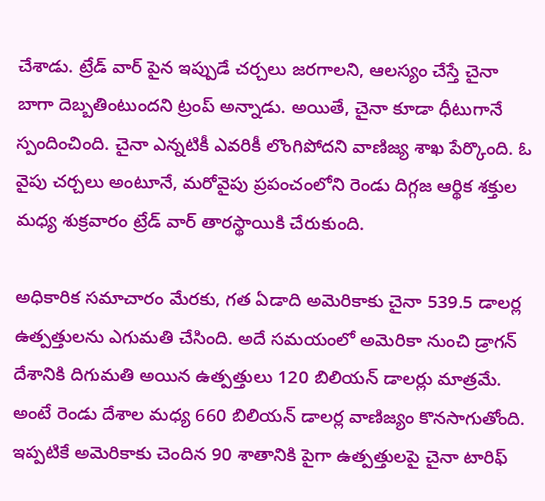చేశాడు. ట్రేడ్ వార్ పైన ఇప్పుడే చర్చలు జరగాలని, ఆలస్యం చేస్తే చైనా బాగా దెబ్బతింటుందని ట్రంప్ అన్నాడు. అయితే, చైనా కూడా ధీటుగానే స్పందించింది. చైనా ఎన్నటికీ ఎవరికీ లొంగిపోదని వాణిజ్య శాఖ పేర్కొంది. ఓ వైపు చర్చలు అంటూనే, మరోవైపు ప్రపంచంలోని రెండు దిగ్గజ ఆర్థిక శక్తుల మధ్య శుక్రవారం ట్రేడ్ వార్ తారస్థాయికి చేరుకుంది.

అధికారిక సమాచారం మేరకు, గత ఏడాది అమెరికాకు చైనా 539.5 డాలర్ల ఉత్పత్తులను ఎగుమతి చేసింది. అదే సమయంలో అమెరికా నుంచి డ్రాగన్ దేశానికి దిగుమతి అయిన ఉత్పత్తులు 120 బిలియన్ డాలర్లు మాత్రమే. అంటే రెండు దేశాల మధ్య 660 బిలియన్ డాలర్ల వాణిజ్యం కొనసాగుతోంది.
ఇప్పటికే అమెరికాకు చెందిన 90 శాతానికి పైగా ఉత్పత్తులపై చైనా టారిఫ్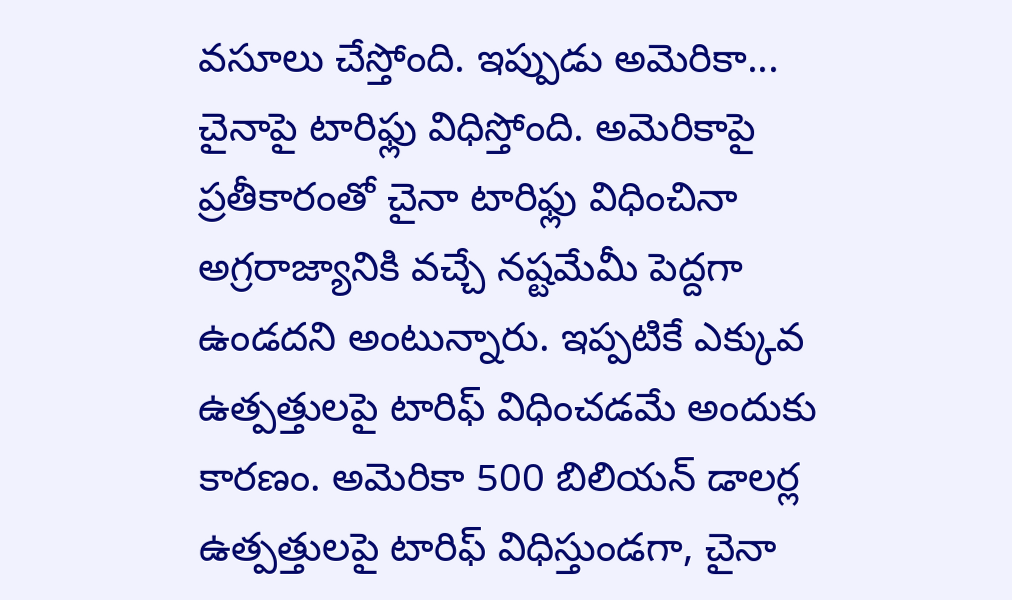వసూలు చేస్తోంది. ఇప్పుడు అమెరికా... చైనాపై టారిఫ్లు విధిస్తోంది. అమెరికాపై ప్రతీకారంతో చైనా టారిఫ్లు విధించినా అగ్రరాజ్యానికి వచ్చే నష్టమేమీ పెద్దగా ఉండదని అంటున్నారు. ఇప్పటికే ఎక్కువ ఉత్పత్తులపై టారిఫ్ విధించడమే అందుకు కారణం. అమెరికా 500 బిలియన్ డాలర్ల ఉత్పత్తులపై టారిఫ్ విధిస్తుండగా, చైనా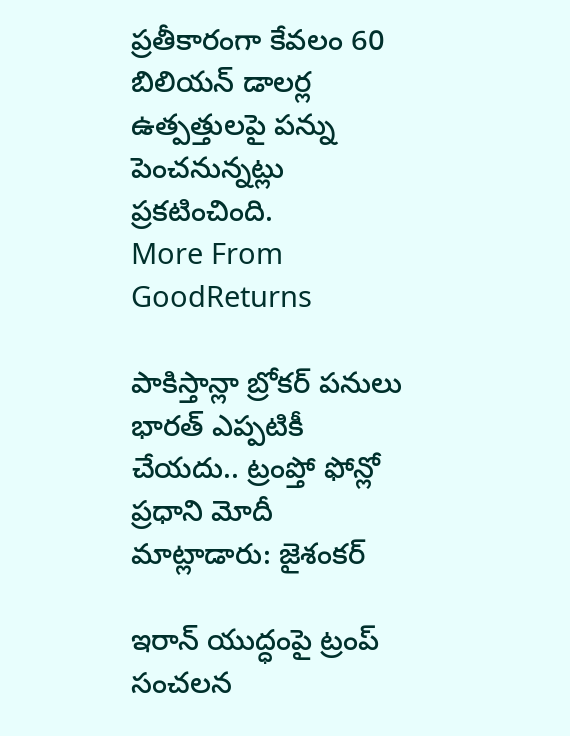ప్రతీకారంగా కేవలం 60 బిలియన్ డాలర్ల ఉత్పత్తులపై పన్ను పెంచనున్నట్లు ప్రకటించింది.
More From GoodReturns

పాకిస్తాన్లా బ్రోకర్ పనులు భారత్ ఎప్పటికీ చేయదు.. ట్రంప్తో ఫోన్లో ప్రధాని మోదీ మాట్లాడారు: జైశంకర్

ఇరాన్ యుద్ధంపై ట్రంప్ సంచలన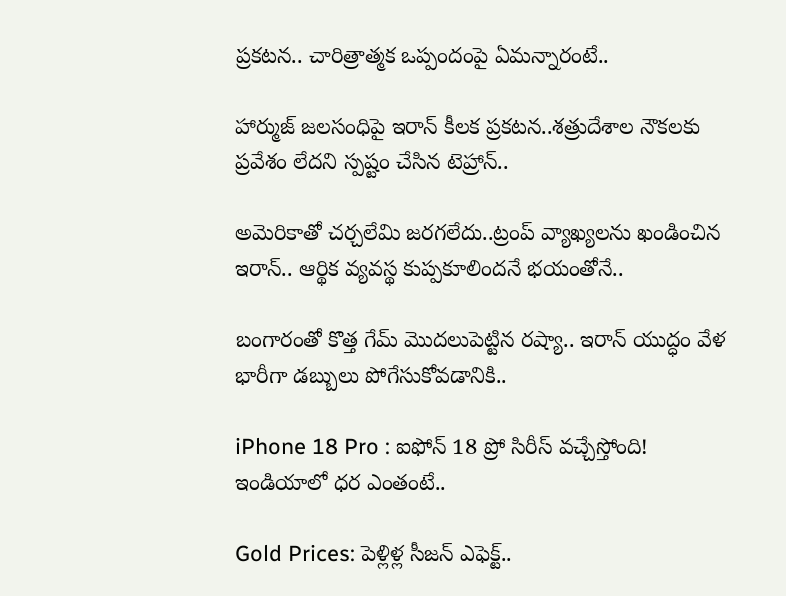ప్రకటన.. చారిత్రాత్మక ఒప్పందంపై ఏమన్నారంటే..

హార్ముజ్ జలసంధిపై ఇరాన్ కీలక ప్రకటన..శత్రుదేశాల నౌకలకు ప్రవేశం లేదని స్పష్టం చేసిన టెహ్రాన్..

అమెరికాతో చర్చలేమి జరగలేదు..ట్రంప్ వ్యాఖ్యలను ఖండించిన ఇరాన్.. ఆర్థిక వ్యవస్థ కుప్పకూలిందనే భయంతోనే..

బంగారంతో కొత్త గేమ్ మొదలుపెట్టిన రష్యా.. ఇరాన్ యుద్ధం వేళ భారీగా డబ్బులు పోగేసుకోవడానికి..

iPhone 18 Pro : ఐఫోన్ 18 ప్రో సిరీస్ వచ్చేస్తోంది! ఇండియాలో ధర ఎంతంటే..

Gold Prices: పెళ్లిళ్ల సీజన్ ఎఫెక్ట్..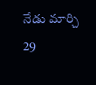నేడు మార్చి 29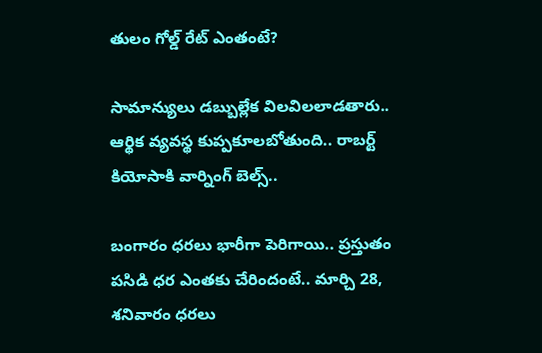తులం గోల్డ్ రేట్ ఎంతంటే?

సామాన్యులు డబ్బుల్లేక విలవిలలాడతారు.. ఆర్థిక వ్యవస్థ కుప్పకూలబోతుంది.. రాబర్ట్ కియోసాకి వార్నింగ్ బెల్స్..

బంగారం ధరలు భారీగా పెరిగాయి.. ప్రస్తుతం పసిడి ధర ఎంతకు చేరిందంటే.. మార్చి 28, శనివారం ధరలు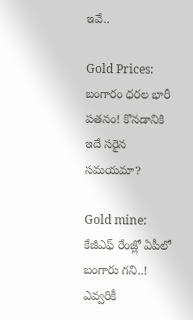ఇవే..

Gold Prices: బంగారం ధరల భారీ పతనం! కొనడానికి ఇదే సరైన సమయమా?

Gold mine: కేజీఎఫ్ రేంజ్లో ఏపీలో బంగారు గని..! ఎవ్వరికీ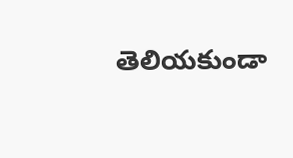తెలియకుండా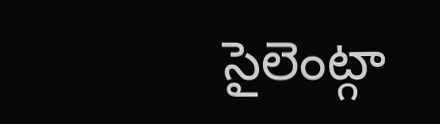సైలెంట్గా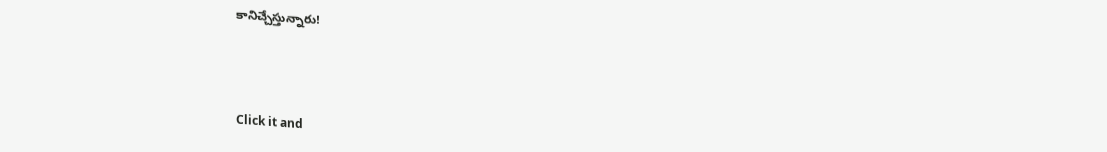కానిచ్చేస్తున్నారు!



Click it and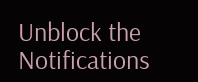Unblock the Notifications